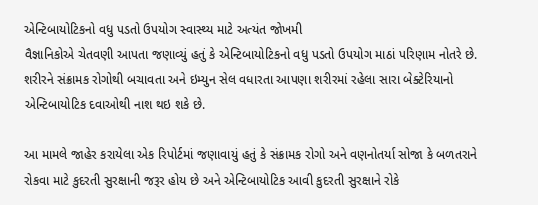એન્ટિબાયોટિકનો વધુ પડતો ઉપયોગ સ્વાસ્થ્ય માટે અત્યંત જોખમી
વૈજ્ઞાનિકોએ ચેતવણી આપતા જણાવ્યું હતું કે એન્ટિબાયોટિકનો વધુ પડતો ઉપયોગ માઠાં પરિણામ નોતરે છે. શરીરને સંક્રામક રોગોથી બચાવતા અને ઇમ્યુન સેલ વધારતા આપણા શરીરમાં રહેલા સારા બેક્ટેરિયાનો એન્ટિબાયોટિક દવાઓથી નાશ થઇ શકે છે.

આ મામલે જાહેર કરાયેલા એક રિપોર્ટમાં જણાવાયું હતું કે સંક્રામક રોગો અને વણનોતર્યા સોજા કે બળતરાને રોકવા માટે કુદરતી સુરક્ષાની જરૂર હોય છે અને એન્ટિબાયોટિક આવી કુદરતી સુરક્ષાને રોકે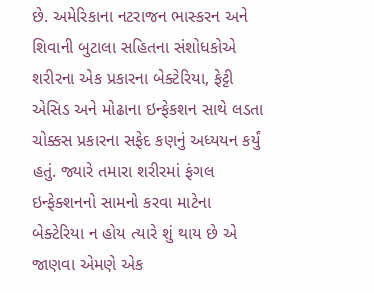છે. અમેરિકાના નટરાજન ભાસ્કરન અને શિવાની બુટાલા સહિતના સંશોધકોએ શરીરના એક પ્રકારના બેક્ટેરિયા, ફેટ્ટી એસિડ અને મોઢાના ઇન્ફેકશન સાથે લડતા ચોક્કસ પ્રકારના સફેદ કણનું અધ્યયન કર્યું હતું. જ્યારે તમારા શરીરમાં ફંગલ ઇન્ફેક્શનનો સામનો કરવા માટેના બેક્ટેરિયા ન હોય ત્યારે શું થાય છે એ જાણવા એમણે એક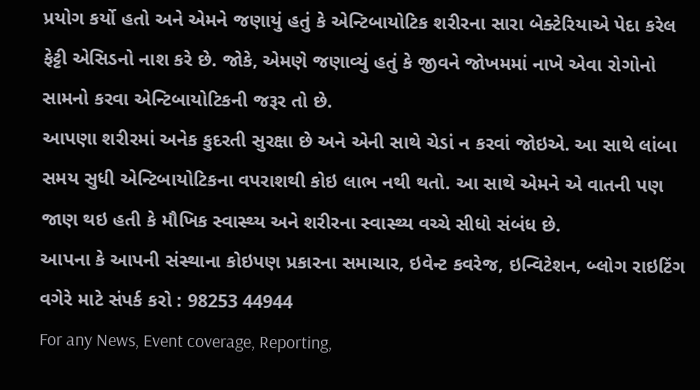પ્રયોગ કર્યો હતો અને એમને જણાયું હતું કે એન્ટિબાયોટિક શરીરના સારા બેક્ટેરિયાએ પેદા કરેલ ફેટ્ટી એસિડનો નાશ કરે છે. જોકે, એમણે જણાવ્યું હતું કે જીવને જોખમમાં નાખે એવા રોગોનો સામનો કરવા એન્ટિબાયોટિકની જરૂર તો છે.
આપણા શરીરમાં અનેક કુદરતી સુરક્ષા છે અને એની સાથે ચેડાં ન કરવાં જોઇએ. આ સાથે લાંબા સમય સુધી એન્ટિબાયોટિકના વપરાશથી કોઇ લાભ નથી થતો. આ સાથે એમને એ વાતની પણ જાણ થઇ હતી કે મૌખિક સ્વાસ્થ્ય અને શરીરના સ્વાસ્થ્ય વચ્ચે સીધો સંબંધ છે.
આપના કે આપની સંસ્થાના કોઇપણ પ્રકારના સમાચાર, ઇવેન્ટ કવરેજ, ઇન્વિટેશન, બ્લોગ રાઇટિંગ વગેરે માટે સંપર્ક કરો : 98253 44944
For any News, Event coverage, Reporting,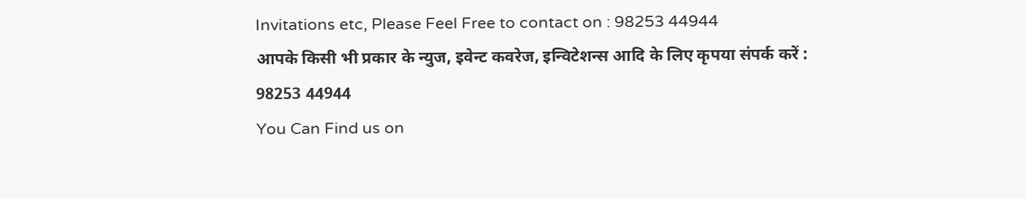Invitations etc, Please Feel Free to contact on : 98253 44944
आपके किसी भी प्रकार के न्युज, इवेन्ट कवरेज, इन्विटेशन्स आदि के लिए कृपया संपर्क करें : 98253 44944
You Can Find us on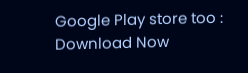Google Play store too : Download Now